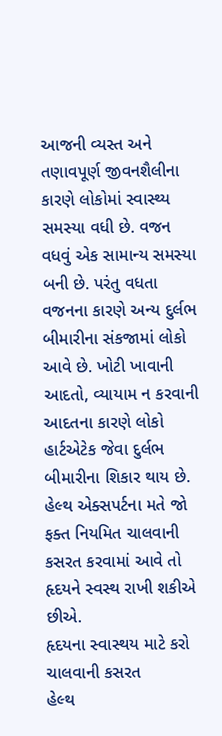આજની વ્યસ્ત અને તણાવપૂર્ણ જીવનશૈલીના કારણે લોકોમાં સ્વાસ્થ્ય સમસ્યા વધી છે. વજન વધવું એક સામાન્ય સમસ્યા બની છે. પરંતુ વધતા વજનના કારણે અન્ય દુર્લભ બીમારીના સંકજામાં લોકો આવે છે. ખોટી ખાવાની આદતો, વ્યાયામ ન કરવાની આદતના કારણે લોકો હાર્ટએટેક જેવા દુર્લભ બીમારીના શિકાર થાય છે. હેલ્થ એક્સપર્ટના મતે જો ફક્ત નિયમિત ચાલવાની કસરત કરવામાં આવે તો હૃદયને સ્વસ્થ રાખી શકીએ છીએ.
હૃદયના સ્વાસ્થય માટે કરો ચાલવાની કસરત
હેલ્થ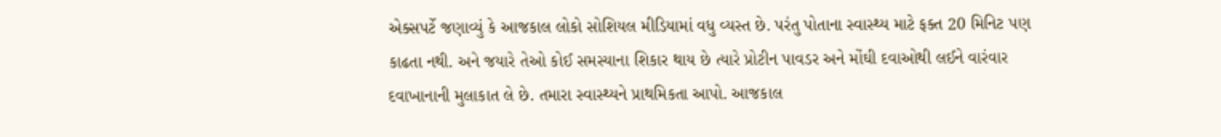એક્સપર્ટે જણાવ્યું કે આજકાલ લોકો સોશિયલ મીડિયામાં વધુ વ્યસ્ત છે. પરંતુ પોતાના સ્વાસ્થ્ય માટે ફક્ત 20 મિનિટ પણ કાઢતા નથી. અને જયારે તેઓ કોઈ સમસ્યાના શિકાર થાય છે ત્યારે પ્રોટીન પાવડર અને મોંઘી દવાઓથી લઈને વારંવાર દવાખાનાની મુલાકાત લે છે. તમારા સ્વાસ્થ્યને પ્રાથમિકતા આપો. આજકાલ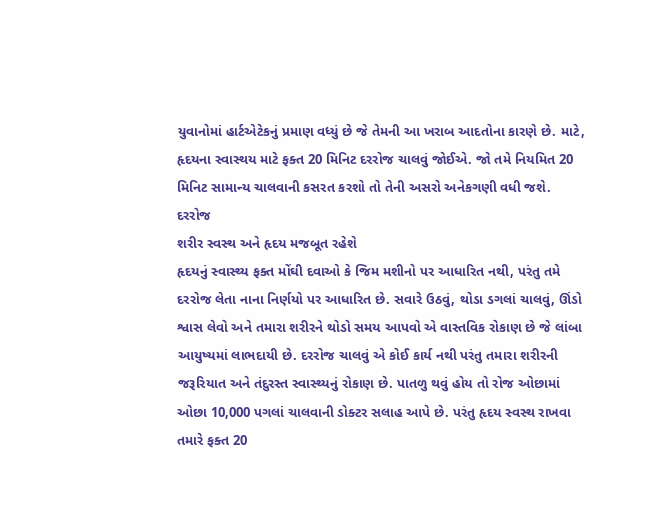યુવાનોમાં હાર્ટએટેકનું પ્રમાણ વધ્યું છે જે તેમની આ ખરાબ આદતોના કારણે છે. માટે, હૃદયના સ્વાસ્થય માટે ફક્ત 20 મિનિટ દરરોજ ચાલવું જોઈએ. જો તમે નિયમિત 20 મિનિટ સામાન્ય ચાલવાની કસરત કરશો તો તેની અસરો અનેકગણી વધી જશે. દરરોજ
શરીર સ્વસ્થ અને હૃદય મજબૂત રહેશે
હૃદયનું સ્વાસ્થ્ય ફક્ત મોંઘી દવાઓ કે જિમ મશીનો પર આધારિત નથી, પરંતુ તમે દરરોજ લેતા નાના નિર્ણયો પર આધારિત છે. સવારે ઉઠવું, થોડા ડગલાં ચાલવું, ઊંડો શ્વાસ લેવો અને તમારા શરીરને થોડો સમય આપવો એ વાસ્તવિક રોકાણ છે જે લાંબા આયુષ્યમાં લાભદાયી છે. દરરોજ ચાલવું એ કોઈ કાર્ય નથી પરંતુ તમારા શરીરની જરૂરિયાત અને તંદુરસ્ત સ્વાસ્થ્યનું રોકાણ છે. પાતળુ થવું હોય તો રોજ ઓછામાં ઓછા 10,000 પગલાં ચાલવાની ડોક્ટર સલાહ આપે છે. પરંતુ હૃદય સ્વસ્થ રાખવા તમારે ફક્ત 20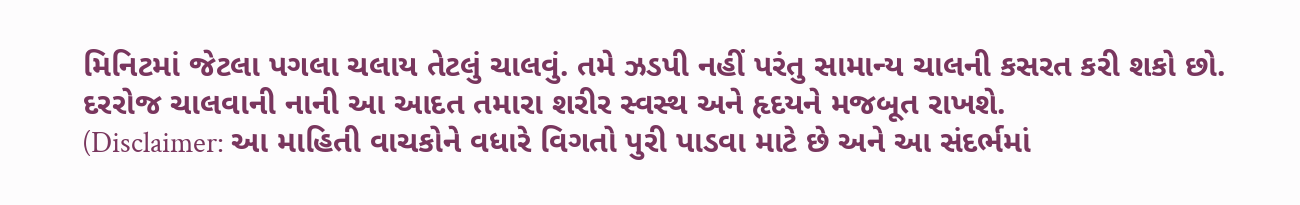મિનિટમાં જેટલા પગલા ચલાય તેટલું ચાલવું. તમે ઝડપી નહીં પરંતુ સામાન્ય ચાલની કસરત કરી શકો છો. દરરોજ ચાલવાની નાની આ આદત તમારા શરીર સ્વસ્થ અને હૃદયને મજબૂત રાખશે.
(Disclaimer: આ માહિતી વાચકોને વધારે વિગતો પુરી પાડવા માટે છે અને આ સંદર્ભમાં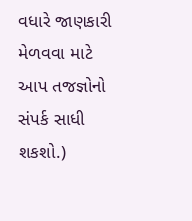વધારે જાણકારી મેળવવા માટે આપ તજજ્ઞોનો સંપર્ક સાધી શકશો.)